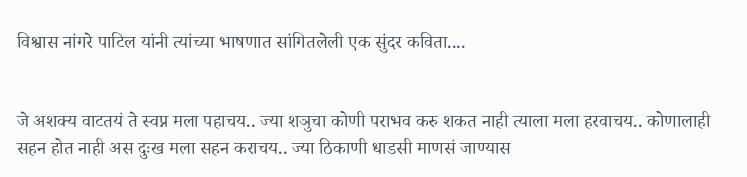विश्वास नांगरे पाटिल यांनी त्यांच्या भाषणात सांगितलेली एक सुंदर कविता....


जे अशक्य वाटतयं ते स्वप्न मला पहाचय.. ज्या शञुचा कोणी पराभव करु शकत नाही त्याला मला हरवाचय.. कोणालाही सहन होत नाही अस दुःख मला सहन कराचय.. ज्या ठिकाणी धाडसी माणसं जाण्यास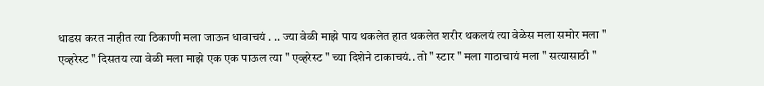धाडस करत नाहीत त्या ठिकाणी मला जाऊन धावाचयं . .. ज्या वेळी माझे पाय थकलेत हात थकलेत शरीर थकलयं त्या वेळेस मला समोर मला " एव्हरेस्ट " दिसतय त्या वेळी मला माझे एक एक पाऊल त्या " एव्हरेस्ट " च्या दिशेने टाकाचयं.. तो " स्टार " मला गाठाचायं मला " सत्यासाठी "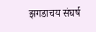झगडाचय संघर्ष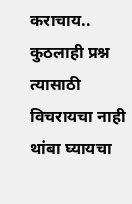कराचाय.. कुठलाही प्रश्न त्यासाठी विचरायचा नाही थांबा घ्यायचा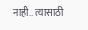नाही.. त्यासाठी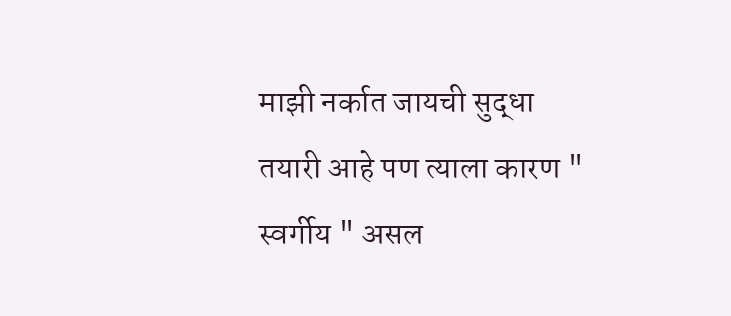माझी नर्कात जायची सुद्धा तयारी आहे पण त्याला कारण " स्वर्गीय " असल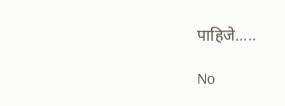पाहिजे.....

No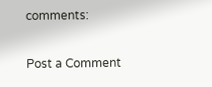comments:

Post a Comment